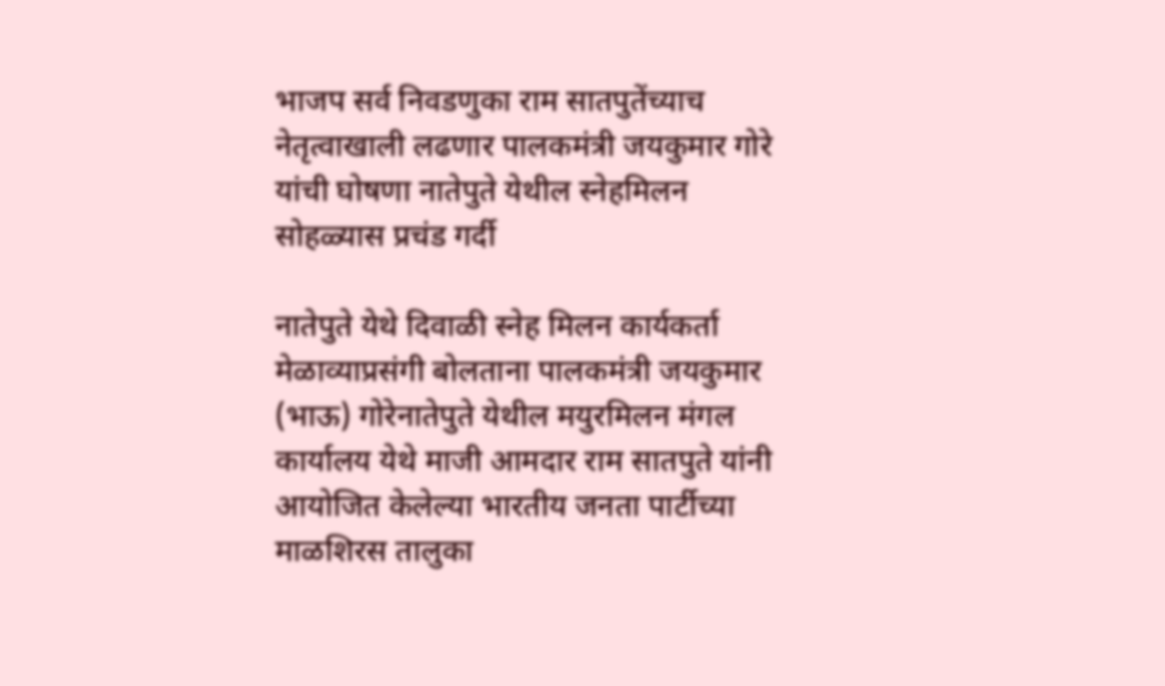भाजप सर्व निवडणुका राम सातपुतेंच्याच नेतृत्वाखाली लढणार पालकमंत्री जयकुमार गोरे यांची घोषणा नातेपुते येथील स्नेहमिलन सोहळ्यास प्रचंड गर्दी

नातेपुते येथे दिवाळी स्नेह मिलन कार्यकर्ता मेळाव्याप्रसंगी बोलताना पालकमंत्री जयकुमार (भाऊ) गोरेनातेपुते येथील मयुरमिलन मंगल कार्यालय येथे माजी आमदार राम सातपुते यांनी आयोजित केलेल्या भारतीय जनता पार्टीच्या माळशिरस तालुका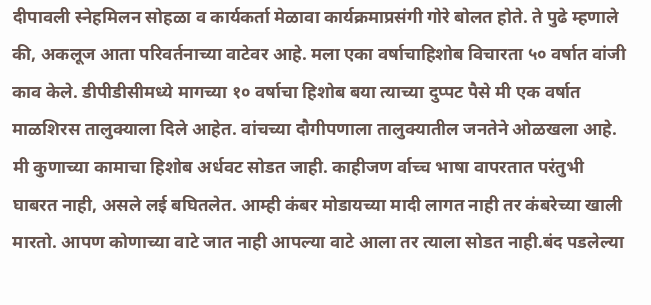दीपावली स्नेहमिलन सोहळा व कार्यकर्ता मेळावा कार्यक्रमाप्रसंगी गोरे बोलत होते. ते पुढे म्हणाले की, अकलूज आता परिवर्तनाच्या वाटेवर आहे. मला एका वर्षाचाहिशोब विचारता ५० वर्षात वांजी काव केले. डीपीडीसीमध्ये मागच्या १० वर्षाचा हिशोब बया त्याच्या दुप्पट पैसे मी एक वर्षात माळशिरस तालुक्याला दिले आहेत. वांचच्या दौगीपणाला तालुक्यातील जनतेने ओळखला आहे. मी कुणाच्या कामाचा हिशोब अर्धवट सोडत जाही. काहीजण र्वाच्च भाषा वापरतात परंतुभी घाबरत नाही, असले लई बघितलेत. आम्ही कंबर मोडायच्या मादी लागत नाही तर कंबरेच्या खाली मारतो. आपण कोणाच्या वाटे जात नाही आपल्या वाटे आला तर त्याला सोडत नाही.बंद पडलेल्या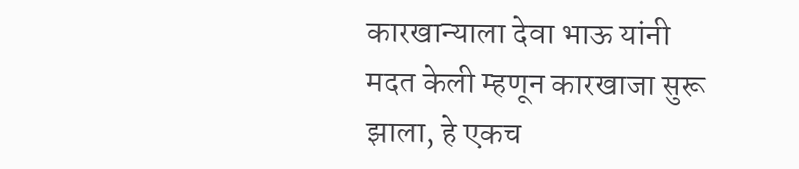कारखान्याला देवा भाऊ यांनी मदत केली म्हणून कारखाजा सुरू झाला, हे एकच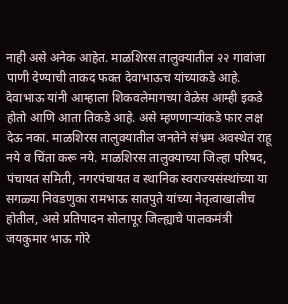नाही असे अनेक आहेत. माळशिरस तालुक्यातील २२ गावांजा पाणी देण्याची ताकद फक्त देवाभाऊच यांच्याकडे आहे. देवाभाऊ यांनी आम्हाला शिकवलेमागच्या वेळेस आम्ही इकडे होतो आणि आता तिकडे आहे. असे म्हणणाऱ्यांकडे फार लक्ष देऊ नका. माळशिरस तालुक्यातील जनतेने संभ्रम अवस्थेत राहू नये व चिंता करू नये. माळशिरस तालुक्याच्या जिल्हा परिषद, पंचायत समिती, नगरपंचायत व स्थानिक स्वराज्यसंस्थांच्या या सगळ्या निवडणुका रामभाऊ सातपुते यांच्या नेतृत्वाखालीच होतील, असे प्रतिपादन सोलापूर जिल्ह्याचे पालकमंत्री जयकुमार भाऊ गोरे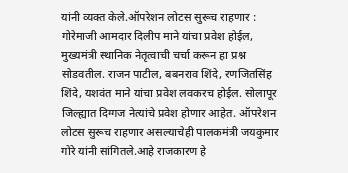यांनी व्यक्त केले.ऑपरेशन लोटस सुरूच राहणार : गोरेमाजी आमदार दिलीप माने यांचा प्रवेश होईल, मुख्यमंत्री स्थानिक नेतृत्वाची चर्चा करून हा प्रश्न सोडवतील. राजन पाटील, बबनराव शिंदे, रणजितसिंह शिंदे, यशवंत माने यांचा प्रवेश लवकरच होईल. सोलापूर जिल्ह्यात दिग्गज नेत्यांचे प्रवेश होणार आहेत. ऑपरेशन लोटस सुरूच राहणार असल्याचेही पालकमंत्री जयकुमार गोरे यांनी सांगितले.आहे राजकारण हे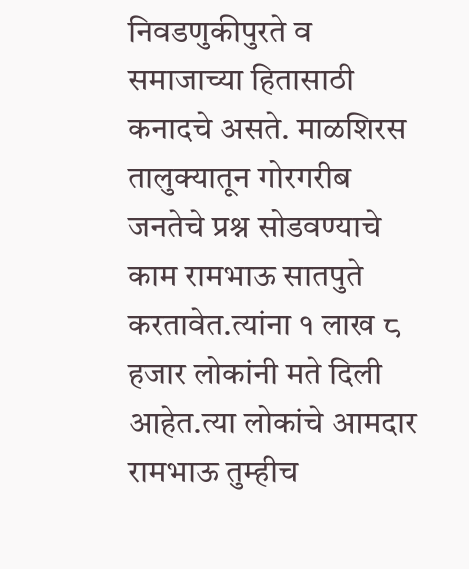निवडणुकीपुरते व समाजाच्या हितासाठी कनादचे असते. माळशिरस तालुक्यातून गोरगरीब जनतेचे प्रश्न सोडवण्याचे काम रामभाऊ सातपुते करतावेत.त्यांना १ लाख ८ हजार लोकांनी मते दिली आहेत.त्या लोकांचे आमदार रामभाऊ तुम्हीच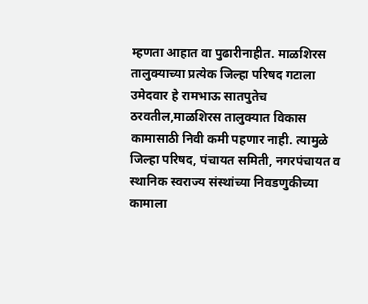म्हणता आहात वा पुढारीनाहीत. माळशिरस तालुक्याच्या प्रत्येक जिल्हा परिषद गटाला उमेदवार हे रामभाऊ सातपुतेच ठरवतील,माळशिरस तालुक्यात विकास कामासाठी निवी कमी पहणार नाही. त्यामुळे जिल्हा परिषद, पंचायत समिती, नगरपंचायत व स्थानिक स्वराज्य संस्थांच्या निवडणुकीच्या कामाला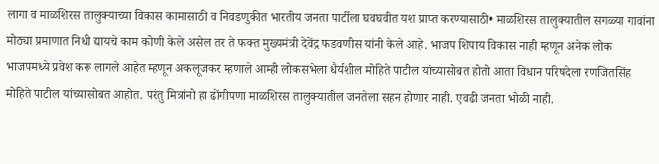लागा व माळशिरस तालुक्याच्या विकास कामासाठी व निवडणुकीत भारतीय जनता पार्टीला घवघवीत यश प्राप्त करण्यासाठी• माळशिरस तालुक्यातील सगळ्या गावांना मोठ्या प्रमाणात निधी द्यायचे काम कोणी केले असेल तर ते फक्त मुख्यमंत्री देवेंद्र फडवणीस यांनी केले आहे. भाजप शिपाय विकास नाही म्हणून अनेक लोक भाजपमध्ये प्रवेश करू लागले आहेत म्हणून अकलूजकर म्हणाले आम्ही लोकसभेला धैर्यशील मोहिते पाटील यांच्यासोबत होतो आता विधान परिषदेला रणजितसिंह मोहिते पाटील यांच्यासोबत आहोत. परंतु मित्रांनो हा ढोंगीपणा माळशिरस तालुक्यातील जनतेला सहन होणार नाही. एवढी जनता भोळी नाही.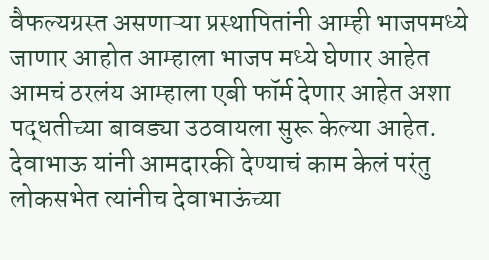वैफल्यग्रस्त असणाऱ्या प्रस्थापितांनी आम्ही भाजपमध्ये जाणार आहोत आम्हाला भाजप मध्ये घेणार आहेत आमचं ठरलंय आम्हाला एबी फॉर्म देणार आहेत अशा पद्धतीच्या बावड्या उठवायला सुरू केल्या आहेत. देवाभाऊ यांनी आमदारकी देण्याचं काम केलं परंतु लोकसभेत त्यांनीच देवाभाऊंच्या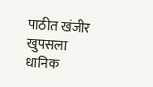पाठीत खंजीर खुपसला धानिक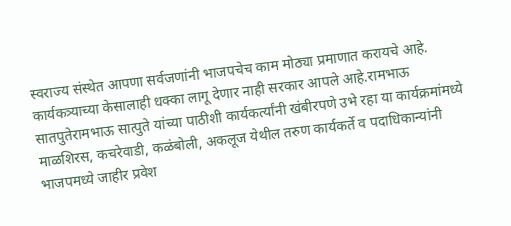स्वराज्य संस्थेत आपणा सर्वजणांनी भाजपचेच काम मोठ्या प्रमाणात करायचे आहे. कार्यकत्र्याच्या केसालाही धक्का लागू देणार नाही सरकार आपले आहे.रामभाऊ सातपुतेरामभाऊ सात्पुते यांच्या पाठीशी कार्यकर्त्यांनी खंबीरपणे उभे रहा या कार्यक्रमांमध्ये माळशिरस, कचरेवाडी, कळंबोली, अकलूज येथील तरुण कार्यकर्ते व पदाधिकान्यांनी भाजपमध्ये जाहीर प्रवेश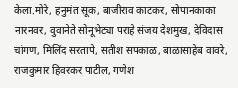केला.मोरे, हनुमंत सूक, बाजीराव काटकर, सोपानकाका नारनवर, वुवानेते सोनूभेट्या पराहे संजय देशमुख, देविदास चांगण, मिलिंद सरतापे, सतीश सपकाळ, बाळासाहेब वावरे, राजकुमार हिवरकर पाटील, गणेश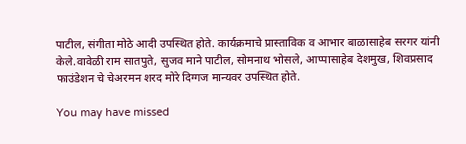पाटील, संगीता मोठे आदी उपस्थित होते. कार्यक्रमाचे प्रास्ताविक व आभार बाळासाहेब सरगर यांनी केले.वावेळी राम सातपुते, सुजव माने पाटील, सोमनाथ भोसले, आप्पासाहेब देशमुख, शिवप्रसाद फाउंडेशन चे चेअरमन शरद मोरे दिग्गज मान्यवर उपस्थित होते.

You may have missed